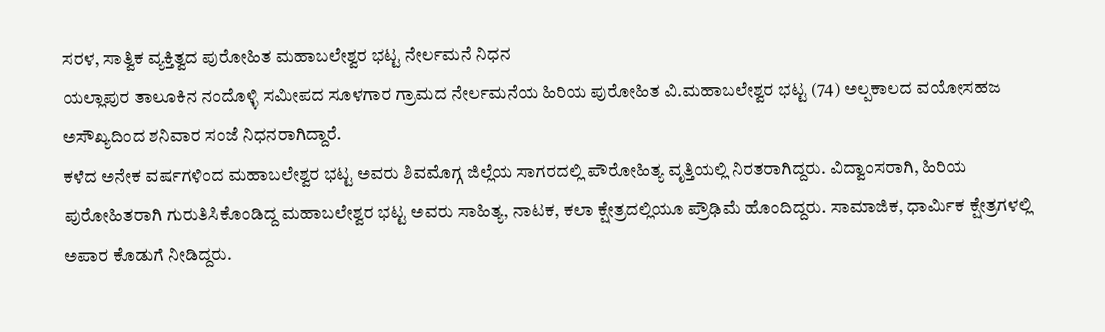ಸರಳ, ಸಾತ್ವಿಕ ವ್ಯಕ್ತಿತ್ವದ ಪುರೋಹಿತ ಮಹಾಬಲೇಶ್ವರ ಭಟ್ಟ ನೇರ್ಲಮನೆ ನಿಧನ
ಯಲ್ಲಾಪುರ ತಾಲೂಕಿನ ನಂದೊಳ್ಳಿ ಸಮೀಪದ ಸೂಳಗಾರ ಗ್ರಾಮದ ನೇರ್ಲಮನೆಯ ಹಿರಿಯ ಪುರೋಹಿತ ವಿ.ಮಹಾಬಲೇಶ್ವರ ಭಟ್ಟ (74) ಅಲ್ಪಕಾಲದ ವಯೋಸಹಜ ಅಸೌಖ್ಯದಿಂದ ಶನಿವಾರ ಸಂಜೆ ನಿಧನರಾಗಿದ್ದಾರೆ.
ಕಳೆದ ಅನೇಕ ವರ್ಷಗಳಿಂದ ಮಹಾಬಲೇಶ್ವರ ಭಟ್ಟ ಅವರು ಶಿವಮೊಗ್ಗ ಜಿಲ್ಲೆಯ ಸಾಗರದಲ್ಲಿ ಪೌರೋಹಿತ್ಯ ವೃತ್ತಿಯಲ್ಲಿ ನಿರತರಾಗಿದ್ದರು. ವಿದ್ವಾಂಸರಾಗಿ, ಹಿರಿಯ ಪುರೋಹಿತರಾಗಿ ಗುರುತಿಸಿಕೊಂಡಿದ್ದ ಮಹಾಬಲೇಶ್ವರ ಭಟ್ಟ ಅವರು ಸಾಹಿತ್ಯ, ನಾಟಕ, ಕಲಾ ಕ್ಷೇತ್ರದಲ್ಲಿಯೂ ಪ್ರೌಢಿಮೆ ಹೊಂದಿದ್ದರು. ಸಾಮಾಜಿಕ, ಧಾರ್ಮಿಕ ಕ್ಷೇತ್ರಗಳಲ್ಲಿ ಅಪಾರ ಕೊಡುಗೆ ನೀಡಿದ್ದರು.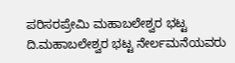ಪರಿಸರಪ್ರೇಮಿ ಮಹಾಬಲೇಶ್ವರ ಭಟ್ಟ
ದಿ.ಮಹಾಬಲೇಶ್ವರ ಭಟ್ಟ ನೇರ್ಲಮನೆಯವರು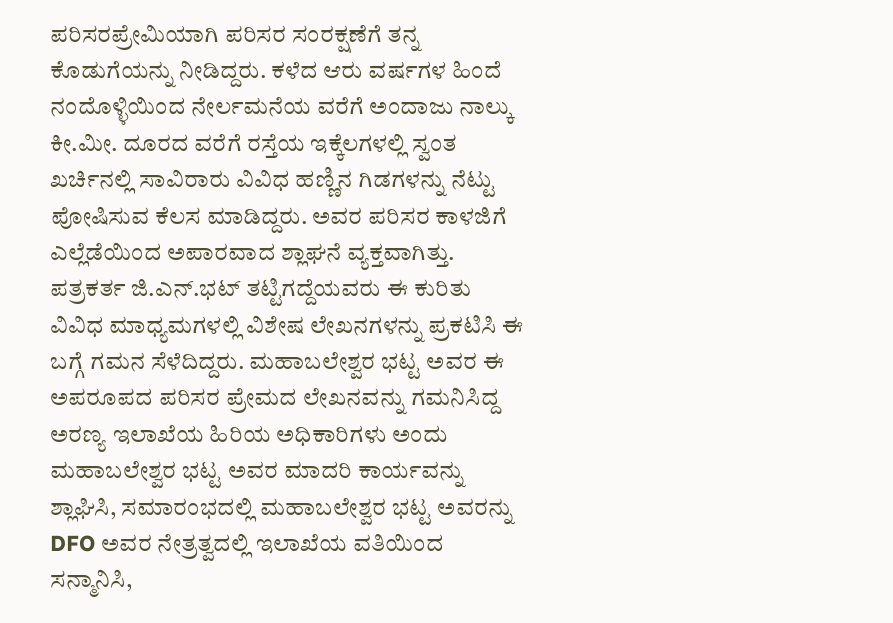ಪರಿಸರಪ್ರೇಮಿಯಾಗಿ ಪರಿಸರ ಸಂರಕ್ಷಣೆಗೆ ತನ್ನ ಕೊಡುಗೆಯನ್ನು ನೀಡಿದ್ದರು. ಕಳೆದ ಆರು ವರ್ಷಗಳ ಹಿಂದೆ ನಂದೊಳ್ಳಿಯಿಂದ ನೇರ್ಲಮನೆಯ ವರೆಗೆ ಅಂದಾಜು ನಾಲ್ಕು ಕೀ.ಮೀ. ದೂರದ ವರೆಗೆ ರಸ್ತೆಯ ಇಕ್ಕೆಲಗಳಲ್ಲಿ ಸ್ವಂತ ಖರ್ಚಿನಲ್ಲಿ ಸಾವಿರಾರು ವಿವಿಧ ಹಣ್ಣಿನ ಗಿಡಗಳನ್ನು ನೆಟ್ಟು ಪೋಷಿಸುವ ಕೆಲಸ ಮಾಡಿದ್ದರು. ಅವರ ಪರಿಸರ ಕಾಳಜಿಗೆ ಎಲ್ಲೆಡೆಯಿಂದ ಅಪಾರವಾದ ಶ್ಲಾಘನೆ ವ್ಯಕ್ತವಾಗಿತ್ತು.
ಪತ್ರಕರ್ತ ಜಿ.ಎನ್.ಭಟ್ ತಟ್ಟಿಗದ್ದೆಯವರು ಈ ಕುರಿತು ವಿವಿಧ ಮಾಧ್ಯಮಗಳಲ್ಲಿ ವಿಶೇಷ ಲೇಖನಗಳನ್ನು ಪ್ರಕಟಿಸಿ ಈ ಬಗ್ಗೆ ಗಮನ ಸೆಳೆದಿದ್ದರು. ಮಹಾಬಲೇಶ್ವರ ಭಟ್ಟ ಅವರ ಈ ಅಪರೂಪದ ಪರಿಸರ ಪ್ರೇಮದ ಲೇಖನವನ್ನು ಗಮನಿಸಿದ್ದ ಅರಣ್ಯ ಇಲಾಖೆಯ ಹಿರಿಯ ಅಧಿಕಾರಿಗಳು ಅಂದು ಮಹಾಬಲೇಶ್ವರ ಭಟ್ಟ ಅವರ ಮಾದರಿ ಕಾರ್ಯವನ್ನು ಶ್ಲಾಘಿಸಿ, ಸಮಾರಂಭದಲ್ಲಿ ಮಹಾಬಲೇಶ್ವರ ಭಟ್ಟ ಅವರನ್ನು DFO ಅವರ ನೇತ್ರತ್ವದಲ್ಲಿ ಇಲಾಖೆಯ ವತಿಯಿಂದ ಸನ್ಮಾನಿಸಿ,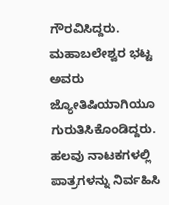ಗೌರವಿಸಿದ್ದರು.
ಮಹಾಬಲೇಶ್ವರ ಭಟ್ಟ ಅವರು ಜ್ಯೋತಿಷಿಯಾಗಿಯೂ ಗುರುತಿಸಿಕೊಂಡಿದ್ದರು. ಹಲವು ನಾಟಕಗಳಲ್ಲಿ ಪಾತ್ರಗಳನ್ನು ನಿರ್ವಹಿಸಿ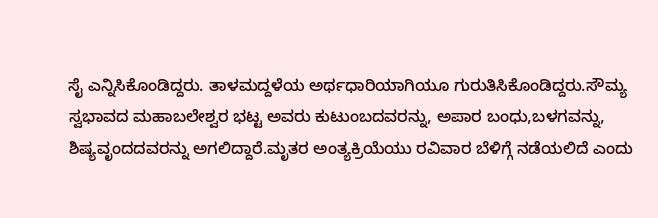ಸೈ ಎನ್ನಿಸಿಕೊಂಡಿದ್ದರು. ತಾಳಮದ್ದಳೆಯ ಅರ್ಥಧಾರಿಯಾಗಿಯೂ ಗುರುತಿಸಿಕೊಂಡಿದ್ದರು.ಸೌಮ್ಯ ಸ್ವಭಾವದ ಮಹಾಬಲೇಶ್ವರ ಭಟ್ಟ ಅವರು ಕುಟುಂಬದವರನ್ನು, ಅಪಾರ ಬಂಧು,ಬಳಗವನ್ನು, ಶಿಷ್ಯವೃಂದದವರನ್ನು ಅಗಲಿದ್ದಾರೆ.ಮೃತರ ಅಂತ್ಯಕ್ರಿಯೆಯು ರವಿವಾರ ಬೆಳಿಗ್ಗೆ ನಡೆಯಲಿದೆ ಎಂದು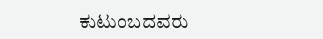ಕುಟುಂಬದವರು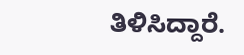ತಿಳಿಸಿದ್ದಾರೆ.